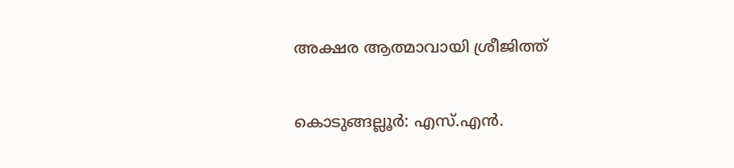അക്ഷര ആത്മാവായി ശ്രീജിത്ത്

കൊടുങ്ങല്ലൂർ: എസ്.എന്‍.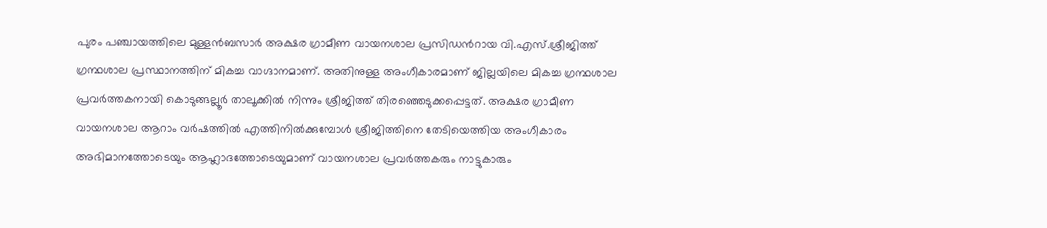പുരം പഞ്ചായത്തിലെ മുള്ളന്‍ബസാര്‍ അക്ഷര ഗ്രാമീണ വായനശാല പ്രസിഡൻറായ വി.എസ്.ശ്രീജിത്ത് ഗ്രന്ഥശാല പ്രസ്ഥാനത്തിന് മികച്ച വാഗ്ദാനമാണ്. അതിനുള്ള അംഗീകാരമാണ് ജില്ലയിലെ മികച്ച ഗ്രന്ഥശാല പ്രവർത്തകനായി കൊടുങ്ങല്ലൂര്‍ താലൂക്കിൽ നിന്നും ശ്രീജിത്ത് തിരഞ്ഞെടുക്കപ്പെട്ടത്. അക്ഷര ഗ്രാമീണ വായനശാല ആറാം വർഷത്തിൽ എത്തിനിൽക്കുമ്പോൾ ശ്രീജിത്തിനെ തേടിയെത്തിയ അംഗീകാരം അഭിമാനത്തോടെയും ആഹ്ലാദത്തോടെയുമാണ് വായനശാല പ്രവർത്തകരും നാട്ടുകാരും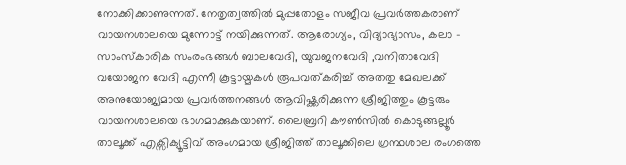നോക്കിക്കാണുന്നത്. നേതൃത്വത്തിൽ മുപ്പതോളം സജീവ പ്രവർത്തകരാണ് വായനശാലയെ മുന്നോട്ട് നയിക്കുന്നത്. ആരോഗ്യം, വിദ്യാഭ്യാസം, കലാ - സാംസ്കാരിക സംരംഭങ്ങൾ ബാലവേദി, യുവജനവേദി ,വനിതാവേദി വയോജന വേദി എന്നീ കൂട്ടായ്മകൾ രൂപവത്കരിച്ച് അതതു മേഖലക്ക് അനുയോജ്യമായ പ്രവർത്തനങ്ങൾ ആവിഷ്ക്കരിക്കുന്ന ശ്രീജിത്തും കൂട്ടരും വായനശാലയെ ഭാഗമാക്കുകയാണ്. ലൈബ്രറി കൗൺസിൽ കൊടുങ്ങല്ലൂർ താലൂക്ക് എക്സിക്യൂട്ടിവ് അംഗമായ ശ്രീജിത്ത് താലൂക്കിലെ ഗ്രന്ഥശാല രംഗത്തെ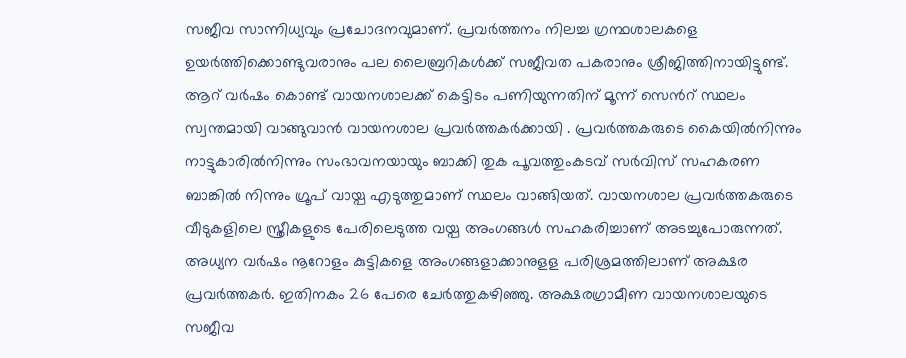സജീവ സാന്നിധ്യവും പ്രചോദനവുമാണ്. പ്രവർത്തനം നിലച്ച ഗ്രന്ഥശാലകളെ ഉയർത്തിക്കൊണ്ടുവരാനും പല ലൈബ്രറികൾക്ക് സജീവത പകരാനും ശ്രീജിത്തിനായിട്ടുണ്ട്. ആറ് വർഷം കൊണ്ട് വായനശാലക്ക് കെട്ടിടം പണിയുന്നതിന് മൂന്ന് സെൻറ് സ്ഥലം സ്വന്തമായി വാങ്ങുവാൻ വായനശാല പ്രവർത്തകർക്കായി . പ്രവർത്തകരുടെ കൈയിൽനിന്നും നാട്ടുകാരിൽനിന്നും സംഭാവനയായും ബാക്കി തുക പൂവത്തുംകടവ് സർവിസ് സഹകരണ ബാങ്കിൽ നിന്നും ഗ്രൂപ് വായ്പ എടുത്തുമാണ് സ്ഥലം വാങ്ങിയത്. വായനശാല പ്രവർത്തകരുടെ വീടുകളിലെ സ്ത്രീകളുടെ പേരിലെടുത്ത വയ്പ അംഗങ്ങൾ സഹകരിച്ചാണ് അടച്ചുപോരുന്നത്. അധ്യന വർഷം നൂറോളം കുട്ടികളെ അംഗങ്ങളാക്കാനുളള പരിശ്രമത്തിലാണ് അക്ഷര പ്രവർത്തകർ. ഇതിനകം 26 പേരെ ചേർത്തുകഴിഞ്ഞു. അക്ഷരഗ്രാമീണ വായനശാലയുടെ സജീവ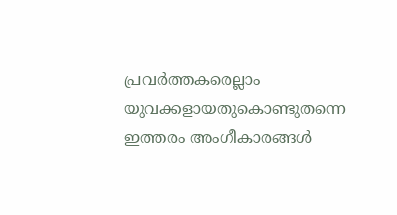പ്രവർത്തകരെല്ലാം യുവക്കളായതുകൊണ്ടുതന്നെ ഇത്തരം അംഗീകാരങ്ങൾ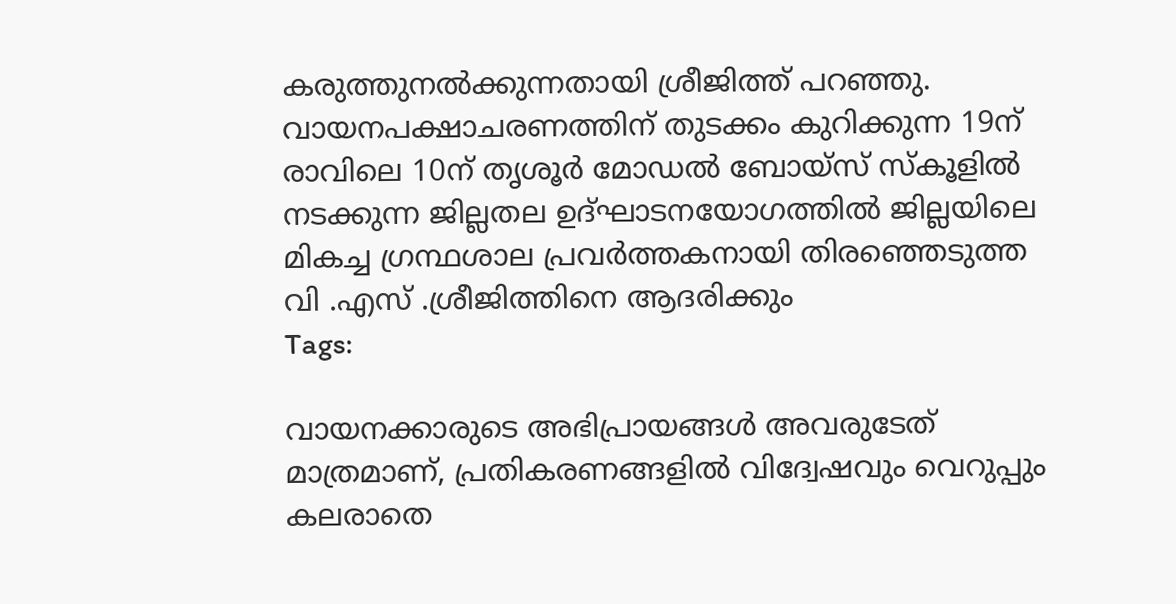കരുത്തുനൽക്കുന്നതായി ശ്രീജിത്ത് പറഞ്ഞു. വായനപക്ഷാചരണത്തിന് തുടക്കം കുറിക്കുന്ന 19ന് രാവിലെ 10ന് തൃശൂര്‍ മോഡല്‍ ബോയ്സ് സ്കൂളില്‍ നടക്കുന്ന ജില്ലതല ഉദ്ഘാടനയോഗത്തില്‍ ജില്ലയിലെ മികച്ച ഗ്രന്ഥശാല പ്രവർത്തകനായി തിരഞ്ഞെടുത്ത വി .എസ് .ശ്രീജിത്തിനെ ആദരിക്കും
Tags:

വായനക്കാരുടെ അഭിപ്രായങ്ങള്‍ അവരുടേത് മാത്രമാണ്, പ്രതികരണങ്ങളിൽ വിദ്വേഷവും വെറുപ്പും കലരാതെ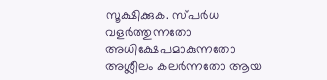സൂക്ഷിക്കുക. സ്പർധ വളർത്തുന്നതോ അധിക്ഷേപമാകുന്നതോ അശ്ലീലം കലർന്നതോ ആയ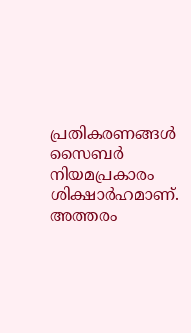പ്രതികരണങ്ങൾ സൈബർ നിയമപ്രകാരം ശിക്ഷാർഹമാണ്. അത്തരം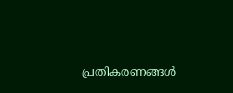പ്രതികരണങ്ങൾ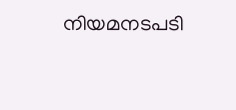നിയമനടപടി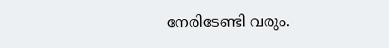നേരിടേണ്ടി വരും.